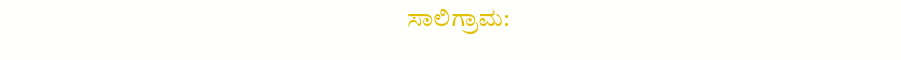ಸಾಲಿಗ್ರಾಮ: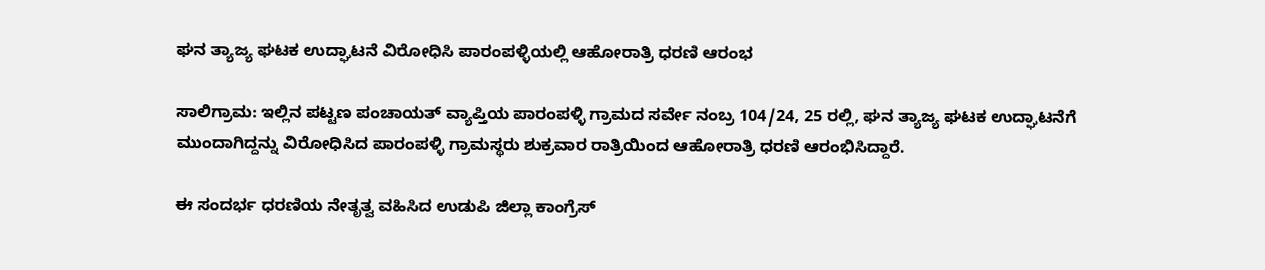ಘನ ತ್ಯಾಜ್ಯ ಘಟಕ ಉದ್ಘಾಟನೆ ವಿರೋಧಿಸಿ ಪಾರಂಪಳ್ಳಿಯಲ್ಲಿ ಆಹೋರಾತ್ರಿ ಧರಣಿ ಆರಂಭ

ಸಾಲಿಗ್ರಾಮ: ಇಲ್ಲಿನ ಪಟ್ಟಣ ಪಂಚಾಯತ್ ವ್ಯಾಪ್ತಿಯ ಪಾರಂಪಳ್ಳಿ ಗ್ರಾಮದ ಸರ್ವೇ ನಂಬ್ರ 104/24, 25 ರಲ್ಲಿ, ಘನ ತ್ಯಾಜ್ಯ ಘಟಕ ಉದ್ಘಾಟನೆಗೆ ಮುಂದಾಗಿದ್ದನ್ನು ವಿರೋಧಿಸಿದ ಪಾರಂಪಳ್ಳಿ ಗ್ರಾಮಸ್ಥರು ಶುಕ್ರವಾರ ರಾತ್ರಿಯಿಂದ ಆಹೋರಾತ್ರಿ ಧರಣಿ ಆರಂಭಿಸಿದ್ದಾರೆ.

ಈ ಸಂದರ್ಭ ಧರಣಿಯ ನೇತೃತ್ವ ವಹಿಸಿದ ಉಡುಪಿ ಜಿಲ್ಲಾ ಕಾಂಗ್ರೆಸ್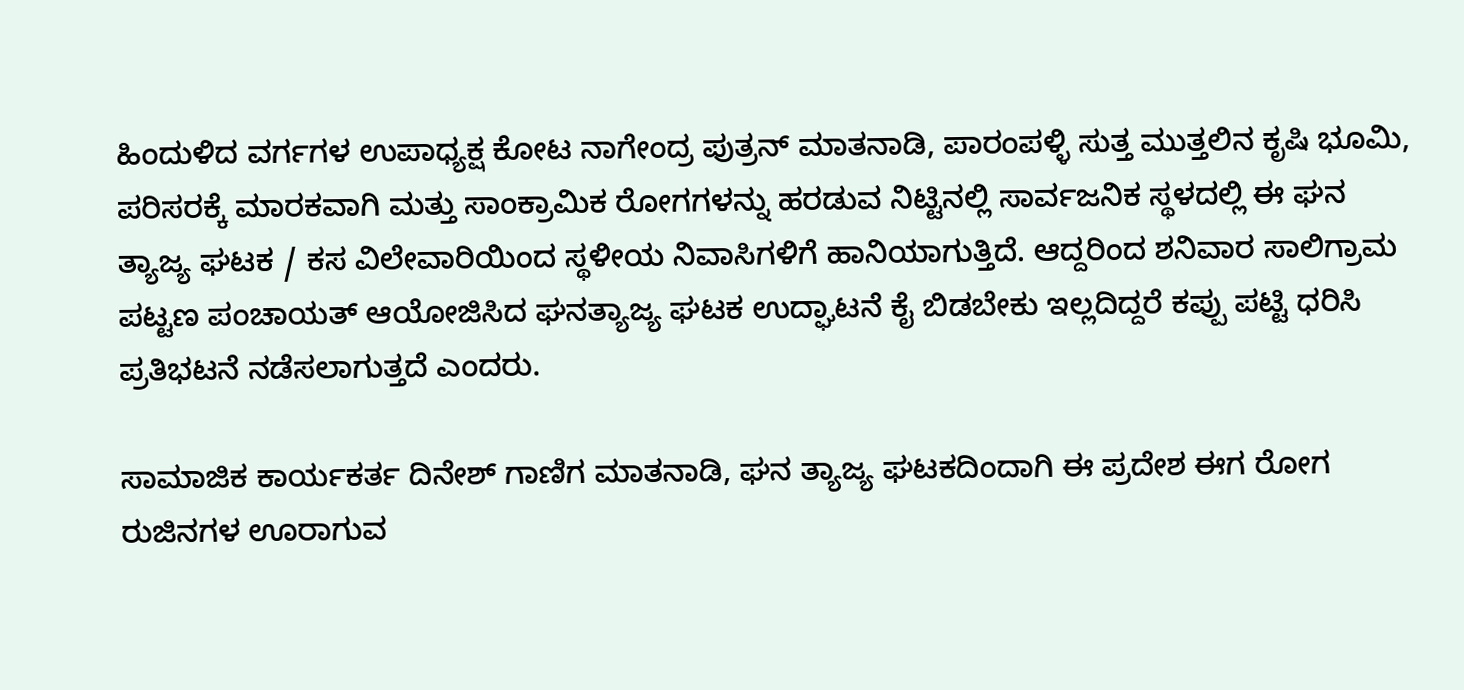ಹಿಂದುಳಿದ ವರ್ಗಗಳ ಉಪಾಧ್ಯಕ್ಷ ಕೋಟ ನಾಗೇಂದ್ರ ಪುತ್ರನ್ ಮಾತನಾಡಿ, ಪಾರಂಪಳ್ಳಿ ಸುತ್ತ ಮುತ್ತಲಿನ ಕೃಷಿ ಭೂಮಿ, ಪರಿಸರಕ್ಕೆ ಮಾರಕವಾಗಿ ಮತ್ತು ಸಾಂಕ್ರಾಮಿಕ ರೋಗಗಳನ್ನು ಹರಡುವ ನಿಟ್ಟಿನಲ್ಲಿ ಸಾರ್ವಜನಿಕ ಸ್ಥಳದಲ್ಲಿ ಈ ಘನ ತ್ಯಾಜ್ಯ ಘಟಕ / ಕಸ ವಿಲೇವಾರಿಯಿಂದ ಸ್ಥಳೀಯ ನಿವಾಸಿಗಳಿಗೆ ಹಾನಿಯಾಗುತ್ತಿದೆ. ಆದ್ದರಿಂದ ಶನಿವಾರ ಸಾಲಿಗ್ರಾಮ ಪಟ್ಟಣ ಪಂಚಾಯತ್ ಆಯೋಜಿಸಿದ ಘನತ್ಯಾಜ್ಯ ಘಟಕ ಉದ್ಘಾಟನೆ ಕೈ ಬಿಡಬೇಕು ಇಲ್ಲದಿದ್ದರೆ ಕಪ್ಪು ಪಟ್ಟಿ ಧರಿಸಿ ಪ್ರತಿಭಟನೆ ನಡೆಸಲಾಗುತ್ತದೆ ಎಂದರು.

ಸಾಮಾಜಿಕ ಕಾರ್ಯಕರ್ತ ದಿನೇಶ್ ಗಾಣಿಗ ಮಾತನಾಡಿ, ಘನ ತ್ಯಾಜ್ಯ ಘಟಕದಿಂದಾಗಿ ಈ ಪ್ರದೇಶ ಈಗ ರೋಗ ರುಜಿನಗಳ ಊರಾಗುವ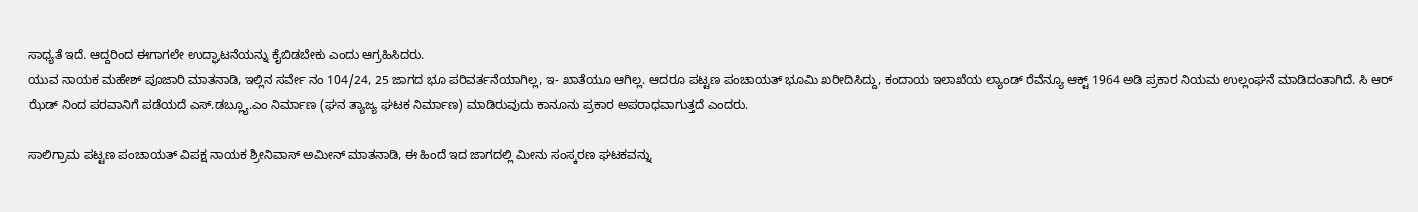ಸಾಧ್ಯತೆ ಇದೆ. ಆದ್ದರಿಂದ ಈಗಾಗಲೇ ಉದ್ಘಾಟನೆಯನ್ನು ಕೈಬಿಡಬೇಕು ಎಂದು ಆಗ್ರಹಿಸಿದರು.
ಯುವ ನಾಯಕ ಮಹೇಶ್ ಪೂಜಾರಿ ಮಾತನಾಡಿ, ಇಲ್ಲಿನ ಸರ್ವೇ ನಂ 104/24, 25 ಜಾಗದ ಭೂ ಪರಿವರ್ತನೆಯಾಗಿಲ್ಲ, ಇ- ಖಾತೆಯೂ ಆಗಿಲ್ಲ. ಆದರೂ ಪಟ್ಟಣ ಪಂಚಾಯತ್ ಭೂಮಿ ಖರೀದಿಸಿದ್ದು, ಕಂದಾಯ ಇಲಾಖೆಯ ಲ್ಯಾಂಡ್ ರೆವೆನ್ಯೂ ಆಕ್ಟ್ 1964 ಅಡಿ ಪ್ರಕಾರ ನಿಯಮ ಉಲ್ಲಂಘನೆ ಮಾಡಿದಂತಾಗಿದೆ. ಸಿ ಆರ್ ಝೆಡ್ ನಿಂದ ಪರವಾನಿಗೆ ಪಡೆಯದೆ ಎಸ್.ಡಬ್ಲ್ಯೂ.ಎಂ ನಿರ್ಮಾಣ (ಘನ ತ್ಯಾಜ್ಯ ಘಟಕ ನಿರ್ಮಾಣ) ಮಾಡಿರುವುದು ಕಾನೂನು ಪ್ರಕಾರ ಅಪರಾಧವಾಗುತ್ತದೆ ಎಂದರು.

ಸಾಲಿಗ್ರಾಮ ಪಟ್ಟಣ ಪಂಚಾಯತ್ ವಿಪಕ್ಷ ನಾಯಕ ಶ್ರೀನಿವಾಸ್ ಅಮೀನ್ ಮಾತನಾಡಿ, ಈ ಹಿಂದೆ ಇದ ಜಾಗದಲ್ಲಿ ಮೀನು ಸಂಸ್ಕರಣ ಘಟಕವನ್ನು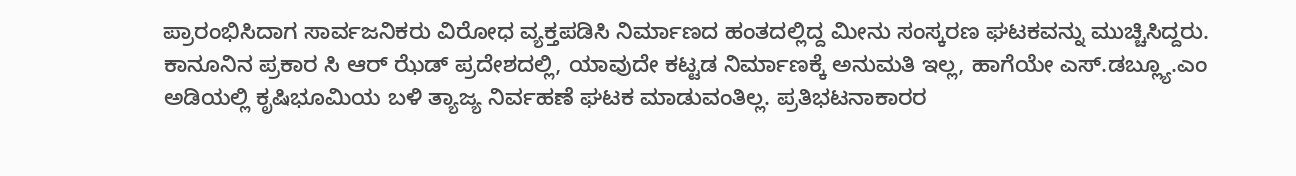ಪ್ರಾರಂಭಿಸಿದಾಗ ಸಾರ್ವಜನಿಕರು ವಿರೋಧ ವ್ಯಕ್ತಪಡಿಸಿ ನಿರ್ಮಾಣದ ಹಂತದಲ್ಲಿದ್ದ ಮೀನು ಸಂಸ್ಕರಣ ಘಟಕವನ್ನು ಮುಚ್ಚಿಸಿದ್ದರು. ಕಾನೂನಿನ ಪ್ರಕಾರ ಸಿ ಆರ್ ಝೆಡ್ ಪ್ರದೇಶದಲ್ಲಿ, ಯಾವುದೇ ಕಟ್ಟಡ ನಿರ್ಮಾಣಕ್ಕೆ ಅನುಮತಿ ಇಲ್ಲ, ಹಾಗೆಯೇ ಎಸ್.ಡಬ್ಲ್ಯೂ.ಎಂ ಅಡಿಯಲ್ಲಿ ಕೃಷಿಭೂಮಿಯ ಬಳಿ ತ್ಯಾಜ್ಯ ನಿರ್ವಹಣೆ ಘಟಕ ಮಾಡುವಂತಿಲ್ಲ. ಪ್ರತಿಭಟನಾಕಾರರ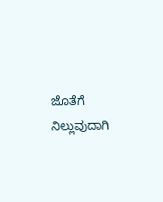ಜೊತೆಗೆ ನಿಲ್ಲುವುದಾಗಿ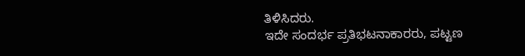ತಿಳಿಸಿದರು.
ಇದೇ ಸಂದರ್ಭ ಪ್ರತಿಭಟನಾಕಾರರು, ಪಟ್ಟಣ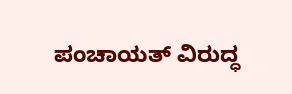ಪಂಚಾಯತ್ ವಿರುದ್ಧ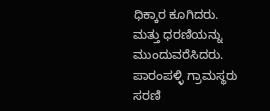ಧಿಕ್ಕಾರ ಕೂಗಿದರು. ಮತ್ತು ಧರಣಿಯನ್ನು ಮುಂದುವರೆಸಿದರು. ಪಾರಂಪಳ್ಳಿ ಗ್ರಾಮಸ್ಥರು ಸರಣಿ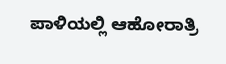ಪಾಳಿಯಲ್ಲಿ ಆಹೋರಾತ್ರಿ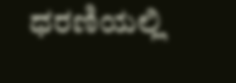ಧರಣಿಯಲ್ಲಿ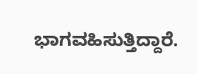ಭಾಗವಹಿಸುತ್ತಿದ್ದಾರೆ.